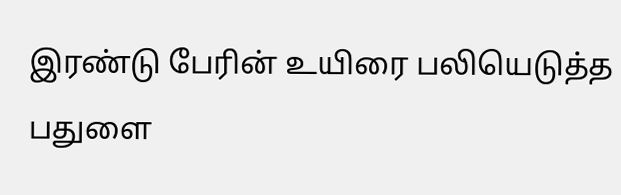இரண்டு பேரின் உயிரை பலியெடுத்த பதுளை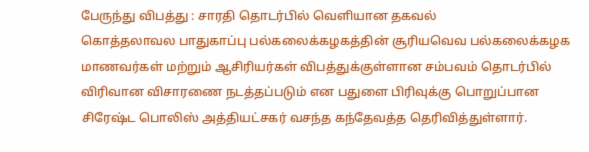பேருந்து விபத்து : சாரதி தொடர்பில் வெளியான தகவல்
கொத்தலாவல பாதுகாப்பு பல்கலைக்கழகத்தின் சூரியவெவ பல்கலைக்கழக மாணவர்கள் மற்றும் ஆசிரியர்கள் விபத்துக்குள்ளான சம்பவம் தொடர்பில் விரிவான விசாரணை நடத்தப்படும் என பதுளை பிரிவுக்கு பொறுப்பான சிரேஷ்ட பொலிஸ் அத்தியட்சகர் வசந்த கந்தேவத்த தெரிவித்துள்ளார்.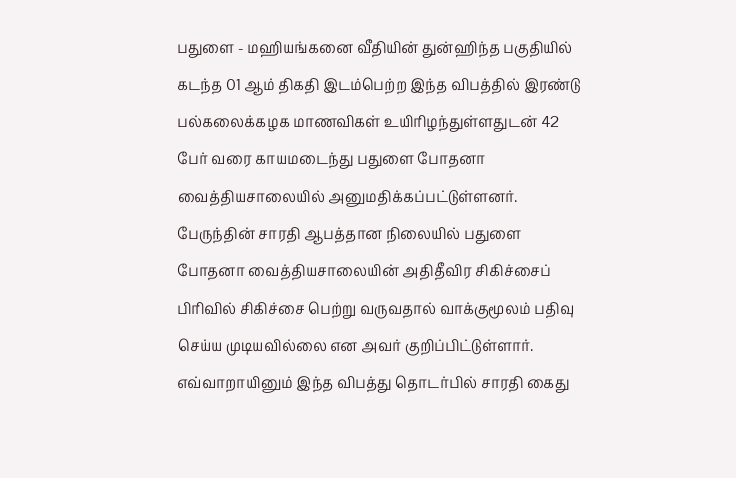பதுளை - மஹியங்கனை வீதியின் துன்ஹிந்த பகுதியில் கடந்த 01 ஆம் திகதி இடம்பெற்ற இந்த விபத்தில் இரண்டு பல்கலைக்கழக மாணவிகள் உயிரிழந்துள்ளதுடன் 42 பேர் வரை காயமடைந்து பதுளை போதனா வைத்தியசாலையில் அனுமதிக்கப்பட்டுள்ளனர்.
பேருந்தின் சாரதி ஆபத்தான நிலையில் பதுளை போதனா வைத்தியசாலையின் அதிதீவிர சிகிச்சைப் பிரிவில் சிகிச்சை பெற்று வருவதால் வாக்குமூலம் பதிவு செய்ய முடியவில்லை என அவர் குறிப்பிட்டுள்ளார்.
எவ்வாறாயினும் இந்த விபத்து தொடர்பில் சாரதி கைது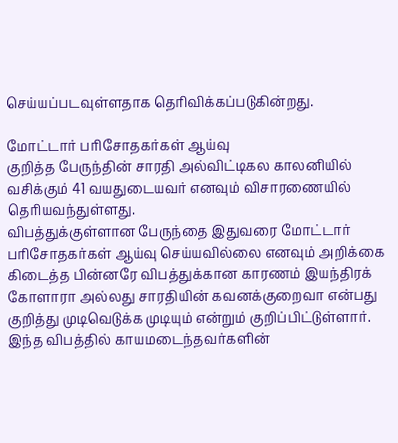செய்யப்படவுள்ளதாக தெரிவிக்கப்படுகின்றது.

மோட்டார் பரிசோதகர்கள் ஆய்வு
குறித்த பேருந்தின் சாரதி அல்விட்டிகல காலனியில் வசிக்கும் 41 வயதுடையவர் எனவும் விசாரணையில் தெரியவந்துள்ளது.
விபத்துக்குள்ளான பேருந்தை இதுவரை மோட்டார் பரிசோதகர்கள் ஆய்வு செய்யவில்லை எனவும் அறிக்கை கிடைத்த பின்னரே விபத்துக்கான காரணம் இயந்திரக் கோளாரா அல்லது சாரதியின் கவனக்குறைவா என்பது குறித்து முடிவெடுக்க முடியும் என்றும் குறிப்பிட்டுள்ளார்.
இந்த விபத்தில் காயமடைந்தவர்களின்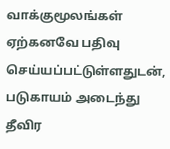வாக்குமூலங்கள் ஏற்கனவே பதிவு செய்யப்பட்டுள்ளதுடன், படுகாயம் அடைந்து தீவிர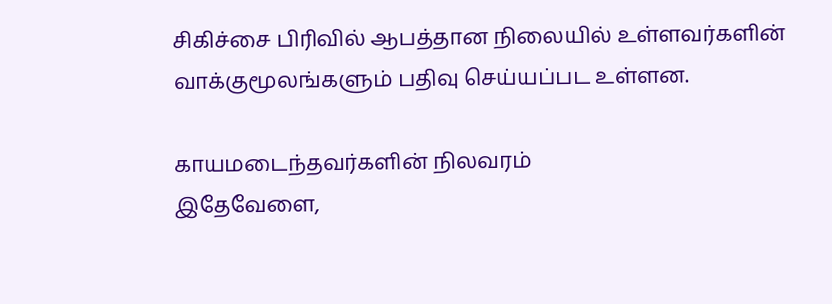சிகிச்சை பிரிவில் ஆபத்தான நிலையில் உள்ளவர்களின் வாக்குமூலங்களும் பதிவு செய்யப்பட உள்ளன.

காயமடைந்தவர்களின் நிலவரம்
இதேவேளை,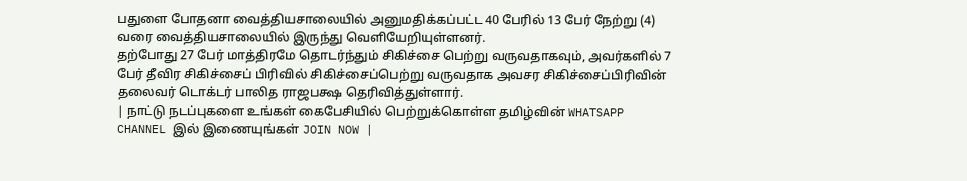பதுளை போதனா வைத்தியசாலையில் அனுமதிக்கப்பட்ட 40 பேரில் 13 பேர் நேற்று (4) வரை வைத்தியசாலையில் இருந்து வெளியேறியுள்ளனர்.
தற்போது 27 பேர் மாத்திரமே தொடர்ந்தும் சிகிச்சை பெற்று வருவதாகவும், அவர்களில் 7 பேர் தீவிர சிகிச்சைப் பிரிவில் சிகிச்சைப்பெற்று வருவதாக அவசர சிகிச்சைப்பிரிவின் தலைவர் டொக்டர் பாலித ராஜபக்ஷ தெரிவித்துள்ளார்.
| நாட்டு நடப்புகளை உங்கள் கைபேசியில் பெற்றுக்கொள்ள தமிழ்வின் WHATSAPP CHANNEL இல் இணையுங்கள் JOIN NOW |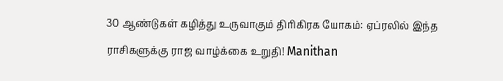30 ஆண்டுகள் கழித்து உருவாகும் திரிகிரக யோகம்: ஏப்ரலில் இந்த ராசிகளுக்கு ராஜ வாழ்க்கை உறுதி! Manithan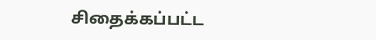சிதைக்கப்பட்ட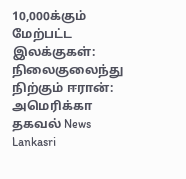10,000க்கும் மேற்பட்ட இலக்குகள்: நிலைகுலைந்து நிற்கும் ஈரான்: அமெரிக்கா தகவல் News Lankasri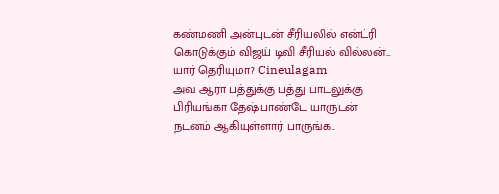கண்மணி அன்புடன் சீரியலில் என்ட்ரி கொடுக்கும் விஜய் டிவி சீரியல் வில்லன்... யார் தெரியுமா? Cineulagam
அவ ஆரா பத்துக்கு பத்து பாடலுக்கு பிரியங்கா தேஷ்பாண்டே யாருடன் நடனம் ஆகியுள்ளார் பாருங்க..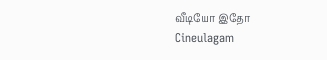வீடியோ இதோ Cineulagam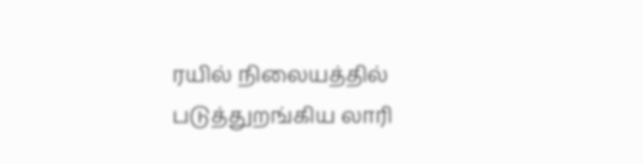ரயில் நிலையத்தில் படுத்துறங்கிய லாரி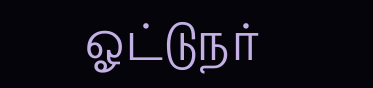ஓட்டுநர்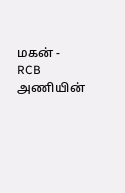மகன் - RCB அணியின்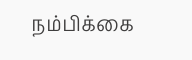நம்பிக்கை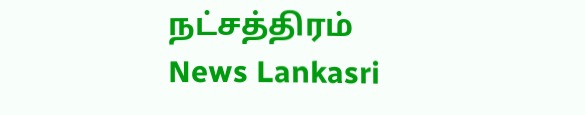நட்சத்திரம் News Lankasri